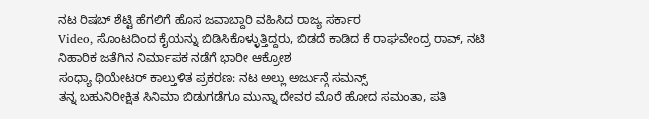ನಟ ರಿಷಬ್ ಶೆಟ್ಟಿ ಹೆಗಲಿಗೆ ಹೊಸ ಜವಾಬ್ದಾರಿ ವಹಿಸಿದ ರಾಜ್ಯ ಸರ್ಕಾರ
Video, ಸೊಂಟದಿಂದ ಕೈಯನ್ನು ಬಿಡಿಸಿಕೊಳ್ಳುತ್ತಿದ್ದರು, ಬಿಡದೆ ಕಾಡಿದ ಕೆ ರಾಘವೇಂದ್ರ ರಾವ್, ನಟಿ ನಿಹಾರಿಕ ಜತೆಗಿನ ನಿರ್ಮಾಪಕ ನಡೆಗೆ ಭಾರೀ ಆಕ್ರೋಶ
ಸಂಧ್ಯಾ ಥಿಯೇಟರ್ ಕಾಲ್ತುಳಿತ ಪ್ರಕರಣ: ನಟ ಅಲ್ಲು ಅರ್ಜುನ್ಗೆ ಸಮನ್ಸ್
ತನ್ನ ಬಹುನಿರೀಕ್ಷಿತ ಸಿನಿಮಾ ಬಿಡುಗಡೆಗೂ ಮುನ್ನಾ ದೇವರ ಮೊರೆ ಹೋದ ಸಮಂತಾ, ಪತಿ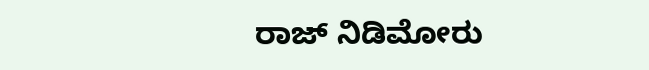ರಾಜ್ ನಿಡಿಮೋರು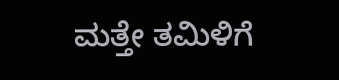ಮತ್ತೇ ತಮಿಳಿಗೆ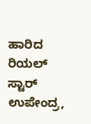ಹಾರಿದ ರಿಯಲ್ ಸ್ಟಾರ್ ಉಪೇಂದ್ರ,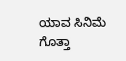ಯಾವ ಸಿನಿಮೆ ಗೊತ್ತಾ